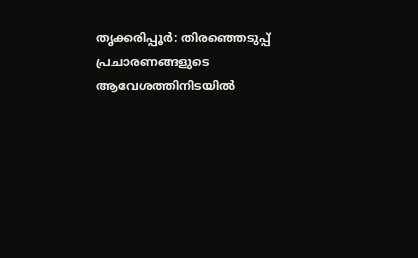തൃക്കരിപ്പൂർ: തിരഞ്ഞെടുപ്പ് പ്രചാരണങ്ങളുടെ ആവേശത്തിനിടയിൽ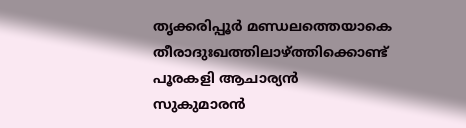തൃക്കരിപ്പൂർ മണ്ഡലത്തെയാകെ തീരാദുഃഖത്തിലാഴ്ത്തിക്കൊണ്ട് പൂരകളി ആചാര്യൻ സുകുമാരൻ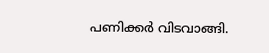പണിക്കർ വിടവാങ്ങി.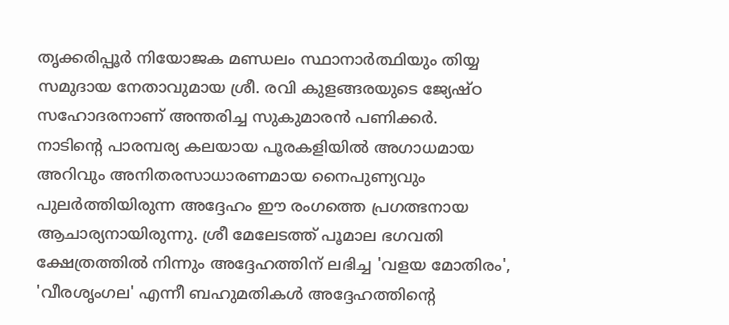തൃക്കരിപ്പൂർ നിയോജക മണ്ഡലം സ്ഥാനാർത്ഥിയും തിയ്യ സമുദായ നേതാവുമായ ശ്രീ. രവി കുളങ്ങരയുടെ ജ്യേഷ്ഠ സഹോദരനാണ് അന്തരിച്ച സുകുമാരൻ പണിക്കർ.
നാടിന്റെ പാരമ്പര്യ കലയായ പൂരകളിയിൽ അഗാധമായ അറിവും അനിതരസാധാരണമായ നൈപുണ്യവും പുലർത്തിയിരുന്ന അദ്ദേഹം ഈ രംഗത്തെ പ്രഗത്ഭനായ ആചാര്യനായിരുന്നു. ശ്രീ മേലേടത്ത് പൂമാല ഭഗവതി ക്ഷേത്രത്തിൽ നിന്നും അദ്ദേഹത്തിന് ലഭിച്ച 'വളയ മോതിരം', 'വീരശൃംഗല' എന്നീ ബഹുമതികൾ അദ്ദേഹത്തിന്റെ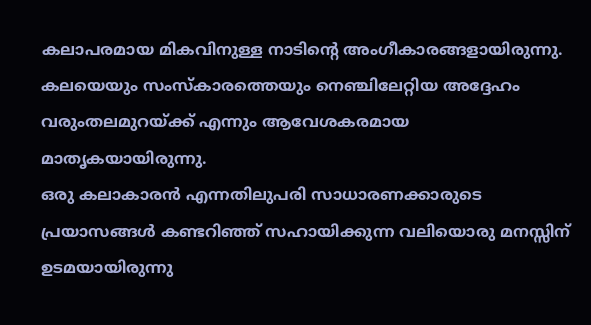കലാപരമായ മികവിനുള്ള നാടിന്റെ അംഗീകാരങ്ങളായിരുന്നു. കലയെയും സംസ്കാരത്തെയും നെഞ്ചിലേറ്റിയ അദ്ദേഹം വരുംതലമുറയ്ക്ക് എന്നും ആവേശകരമായ മാതൃകയായിരുന്നു.
ഒരു കലാകാരൻ എന്നതിലുപരി സാധാരണക്കാരുടെ പ്രയാസങ്ങൾ കണ്ടറിഞ്ഞ് സഹായിക്കുന്ന വലിയൊരു മനസ്സിന് ഉടമയായിരുന്നു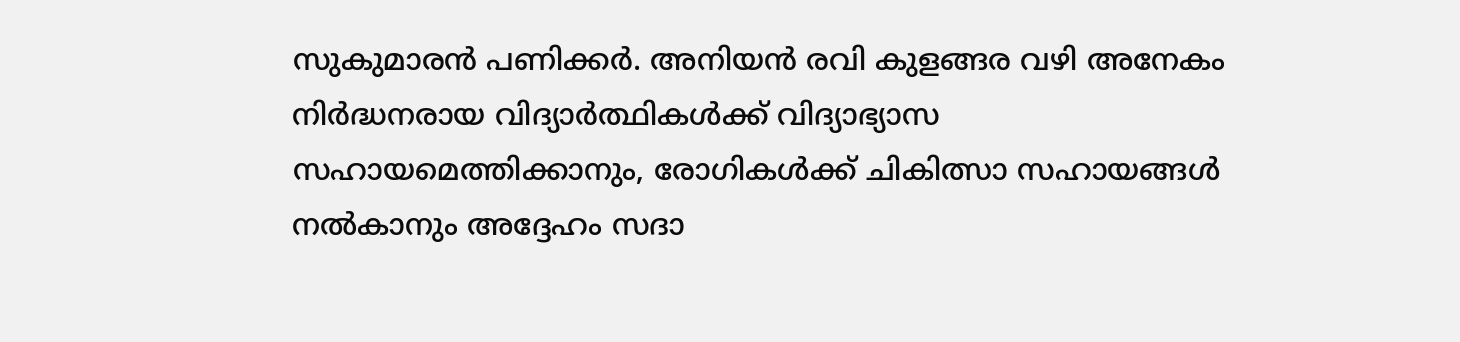സുകുമാരൻ പണിക്കർ. അനിയൻ രവി കുളങ്ങര വഴി അനേകം നിർദ്ധനരായ വിദ്യാർത്ഥികൾക്ക് വിദ്യാഭ്യാസ സഹായമെത്തിക്കാനും, രോഗികൾക്ക് ചികിത്സാ സഹായങ്ങൾ നൽകാനും അദ്ദേഹം സദാ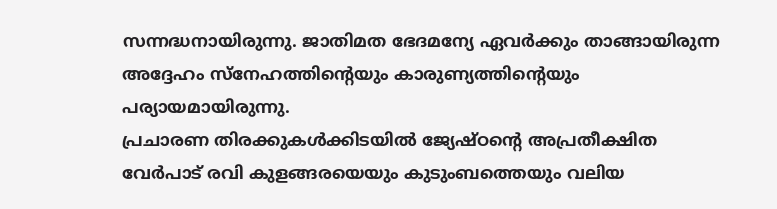സന്നദ്ധനായിരുന്നു. ജാതിമത ഭേദമന്യേ ഏവർക്കും താങ്ങായിരുന്ന അദ്ദേഹം സ്നേഹത്തിന്റെയും കാരുണ്യത്തിന്റെയും പര്യായമായിരുന്നു.
പ്രചാരണ തിരക്കുകൾക്കിടയിൽ ജ്യേഷ്ഠന്റെ അപ്രതീക്ഷിത വേർപാട് രവി കുളങ്ങരയെയും കുടുംബത്തെയും വലിയ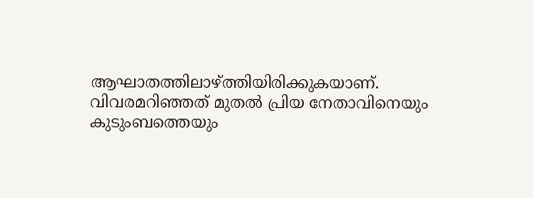ആഘാതത്തിലാഴ്ത്തിയിരിക്കുകയാണ്. വിവരമറിഞ്ഞത് മുതൽ പ്രിയ നേതാവിനെയും കുടുംബത്തെയും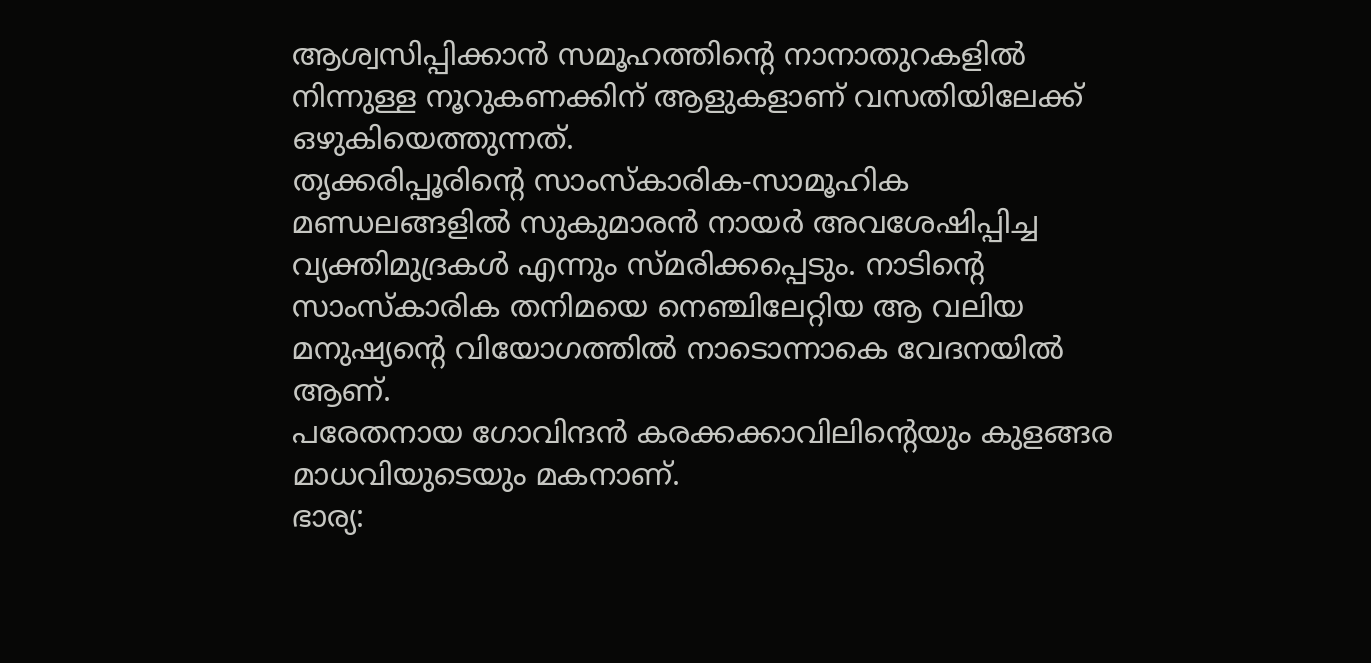ആശ്വസിപ്പിക്കാൻ സമൂഹത്തിന്റെ നാനാതുറകളിൽ നിന്നുള്ള നൂറുകണക്കിന് ആളുകളാണ് വസതിയിലേക്ക് ഒഴുകിയെത്തുന്നത്.
തൃക്കരിപ്പൂരിന്റെ സാംസ്കാരിക-സാമൂഹിക മണ്ഡലങ്ങളിൽ സുകുമാരൻ നായർ അവശേഷിപ്പിച്ച വ്യക്തിമുദ്രകൾ എന്നും സ്മരിക്കപ്പെടും. നാടിന്റെ സാംസ്കാരിക തനിമയെ നെഞ്ചിലേറ്റിയ ആ വലിയ മനുഷ്യന്റെ വിയോഗത്തിൽ നാടൊന്നാകെ വേദനയിൽ ആണ്.
പരേതനായ ഗോവിന്ദൻ കരക്കക്കാവിലിന്റെയും കുളങ്ങര മാധവിയുടെയും മകനാണ്.
ഭാര്യ: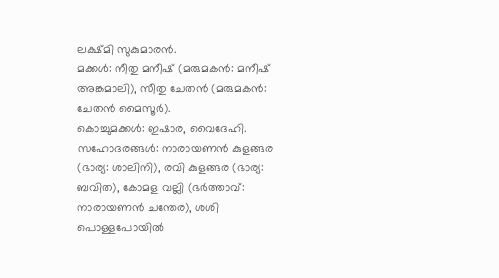ലക്ഷ്മി സുകുമാരൻ.
മക്കൾ: നീതു മനീഷ് (മരുമകൻ: മനീഷ് അങ്കമാലി), സീതു ചേതൻ (മരുമകൻ: ചേതൻ മൈസൂർ).
കൊച്ചുമക്കൾ: ഇഷാര, വൈദേഹി.
സഹോദരങ്ങൾ: നാരായണൻ കുളങ്ങര (ഭാര്യ: ശാലിനി), രവി കുളങ്ങര (ഭാര്യ: ബവിത), കോമള വല്ലി (ഭർത്താവ്: നാരായണൻ ചന്തേര), ശശി പൊള്ളപോയിൽ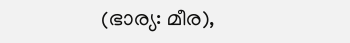(ഭാര്യ: മീര),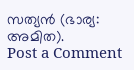സത്യൻ (ഭാര്യ: അമിത).
Post a Comment